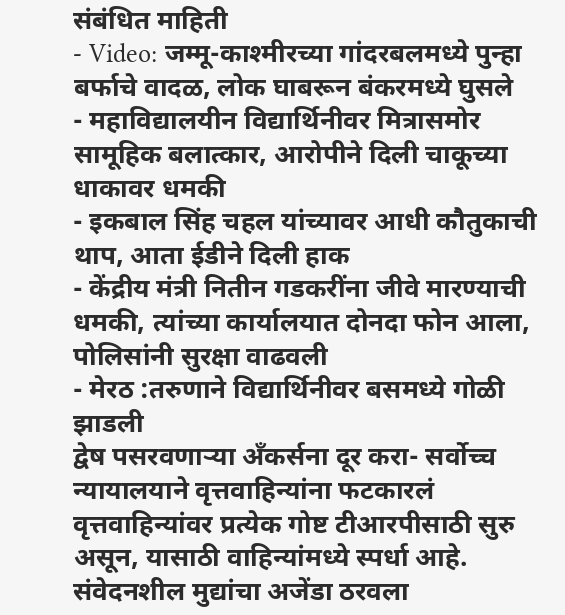संबंधित माहिती
- Video: जम्मू-काश्मीरच्या गांदरबलमध्ये पुन्हा बर्फाचे वादळ, लोक घाबरून बंकरमध्ये घुसले
- महाविद्यालयीन विद्यार्थिनीवर मित्रासमोर सामूहिक बलात्कार, आरोपीने दिली चाकूच्या धाकावर धमकी
- इकबाल सिंह चहल यांच्यावर आधी कौतुकाची थाप, आता ईडीने दिली हाक
- केंद्रीय मंत्री नितीन गडकरींना जीवे मारण्याची धमकी, त्यांच्या कार्यालयात दोनदा फोन आला, पोलिसांनी सुरक्षा वाढवली
- मेरठ :तरुणाने विद्यार्थिनीवर बसमध्ये गोळी झाडली
द्वेष पसरवणाऱ्या अँकर्सना दूर करा- सर्वोच्च न्यायालयाने वृत्तवाहिन्यांना फटकारलं
वृत्तवाहिन्यांवर प्रत्येक गोष्ट टीआरपीसाठी सुरु असून, यासाठी वाहिन्यांमध्ये स्पर्धा आहे. संवेदनशील मुद्यांचा अजेंडा ठरवला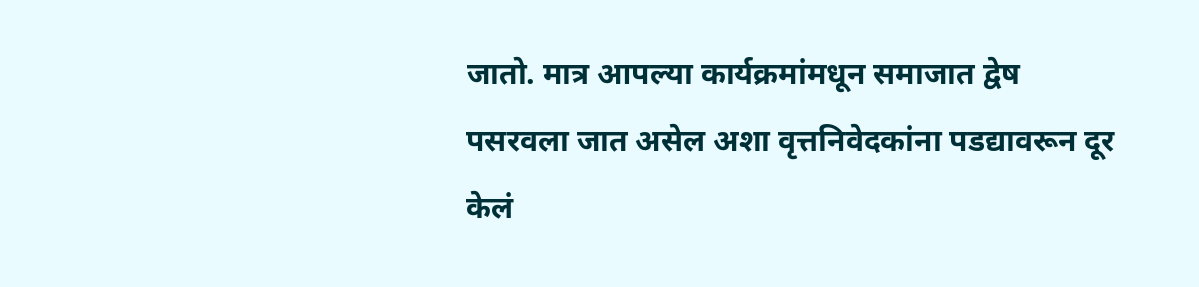जातो. मात्र आपल्या कार्यक्रमांमधून समाजात द्वेष पसरवला जात असेल अशा वृत्तनिवेदकांना पडद्यावरून दूर केलं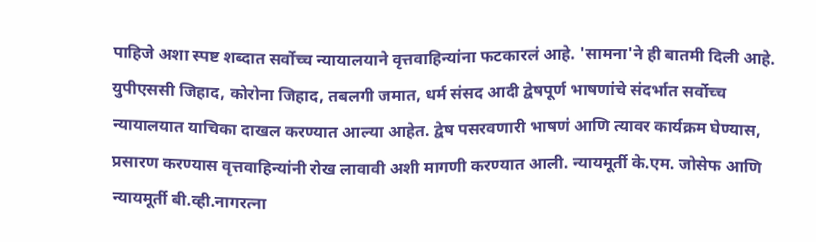पाहिजे अशा स्पष्ट शब्दात सर्वोच्च न्यायालयाने वृत्तवाहिन्यांना फटकारलं आहे. 'सामना'ने ही बातमी दिली आहे.
युपीएससी जिहाद, कोरोना जिहाद, तबलगी जमात, धर्म संसद आदी द्वेषपूर्ण भाषणांचे संदर्भात सर्वोच्च न्यायालयात याचिका दाखल करण्यात आल्या आहेत. द्वेष पसरवणारी भाषणं आणि त्यावर कार्यक्रम घेण्यास, प्रसारण करण्यास वृत्तवाहिन्यांनी रोख लावावी अशी मागणी करण्यात आली. न्यायमूर्ती के.एम. जोसेफ आणि न्यायमूर्ती बी.व्ही.नागरत्ना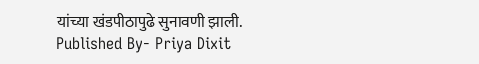यांच्या खंडपीठापुढे सुनावणी झाली.
Published By- Priya Dixit